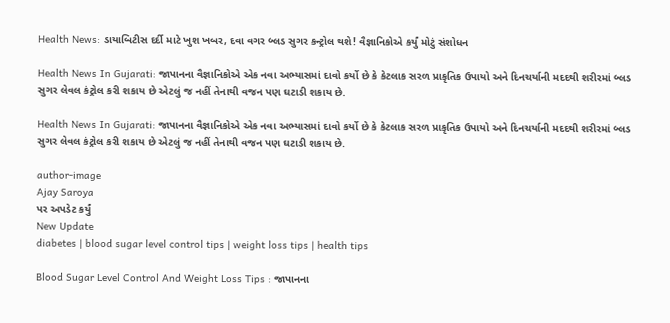Health News: ડાયાબિટીસ દર્દી માટે ખુશ ખબર, દવા વગર બ્લડ સુગર કન્ટ્રોલ થશે! વૈજ્ઞાનિકોએ કર્યું મોટું સંશોધન

Health News In Gujarati: જાપાનના વૈજ્ઞાનિકોએ એક નવા અભ્યાસમાં દાવો કર્યો છે કે કેટલાક સરળ પ્રાકૃતિક ઉપાયો અને દિનચર્યાની મદદથી શરીરમાં બ્લડ સુગર લેવલ કંટ્રોલ કરી શકાય છે એટલું જ નહીં તેનાથી વજન પણ ઘટાડી શકાય છે.

Health News In Gujarati: જાપાનના વૈજ્ઞાનિકોએ એક નવા અભ્યાસમાં દાવો કર્યો છે કે કેટલાક સરળ પ્રાકૃતિક ઉપાયો અને દિનચર્યાની મદદથી શરીરમાં બ્લડ સુગર લેવલ કંટ્રોલ કરી શકાય છે એટલું જ નહીં તેનાથી વજન પણ ઘટાડી શકાય છે.

author-image
Ajay Saroya
પર અપડેટ કર્યું
New Update
diabetes | blood sugar level control tips | weight loss tips | health tips

Blood Sugar Level Control And Weight Loss Tips : જાપાનના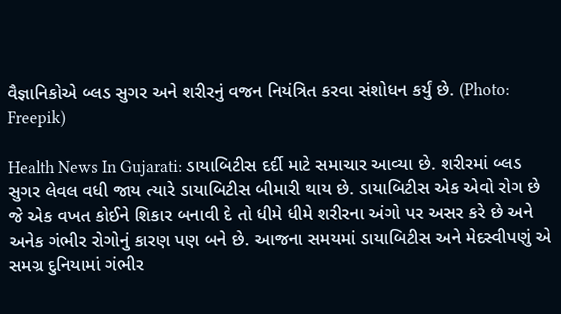વૈજ્ઞાનિકોએ બ્લડ સુગર અને શરીરનું વજન નિયંત્રિત કરવા સંશોધન કર્યું છે. (Photo: Freepik)

Health News In Gujarati: ડાયાબિટીસ દર્દી માટે સમાચાર આવ્યા છે. શરીરમાં બ્લડ સુગર લેવલ વધી જાય ત્યારે ડાયાબિટીસ બીમારી થાય છે. ડાયાબિટીસ એક એવો રોગ છે જે એક વખત કોઈને શિકાર બનાવી દે તો ધીમે ધીમે શરીરના અંગો પર અસર કરે છે અને અનેક ગંભીર રોગોનું કારણ પણ બને છે. આજના સમયમાં ડાયાબિટીસ અને મેદસ્વીપણું એ સમગ્ર દુનિયામાં ગંભીર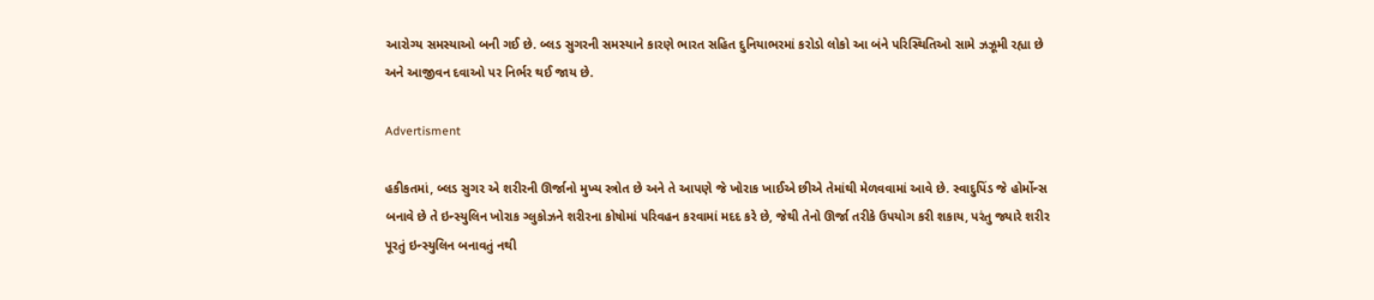આરોગ્ય સમસ્યાઓ બની ગઈ છે. બ્લડ સુગરની સમસ્યાને કારણે ભારત સહિત દુનિયાભરમાં કરોડો લોકો આ બંને પરિસ્થિતિઓ સામે ઝઝૂમી રહ્યા છે અને આજીવન દવાઓ પર નિર્ભર થઈ જાય છે.

Advertisment

હકીકતમાં, બ્લડ સુગર એ શરીરની ઊર્જાનો મુખ્ય સ્ત્રોત છે અને તે આપણે જે ખોરાક ખાઈએ છીએ તેમાંથી મેળવવામાં આવે છે. સ્વાદુપિંડ જે હોર્મોન્સ બનાવે છે તે ઇન્સ્યુલિન ખોરાક ગ્લુકોઝને શરીરના કોષોમાં પરિવહન કરવામાં મદદ કરે છે, જેથી તેનો ઊર્જા તરીકે ઉપયોગ કરી શકાય, પરંતુ જ્યારે શરીર પૂરતું ઇન્સ્યુલિન બનાવતું નથી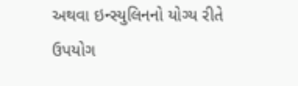અથવા ઇન્સ્યુલિનનો યોગ્ય રીતે ઉપયોગ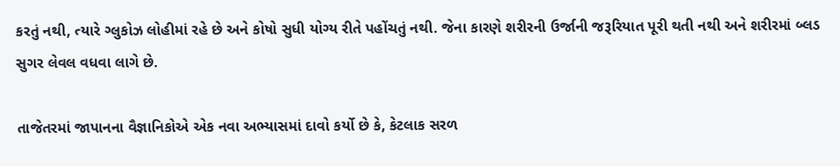કરતું નથી, ત્યારે ગ્લુકોઝ લોહીમાં રહે છે અને કોષો સુધી યોગ્ય રીતે પહોંચતું નથી. જેના કારણે શરીરની ઉર્જાની જરૂરિયાત પૂરી થતી નથી અને શરીરમાં બ્લડ સુગર લેવલ વધવા લાગે છે.

તાજેતરમાં જાપાનના વૈજ્ઞાનિકોએ એક નવા અભ્યાસમાં દાવો કર્યો છે કે, કેટલાક સરળ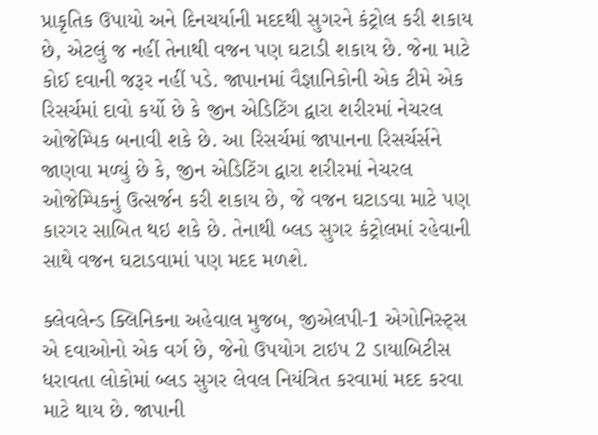પ્રાકૃતિક ઉપાયો અને દિનચર્યાની મદદથી સુગરને કંટ્રોલ કરી શકાય છે, એટલું જ નહીં તેનાથી વજન પણ ઘટાડી શકાય છે. જેના માટે કોઈ દવાની જરૂર નહીં પડે. જાપાનમાં વૈજ્ઞાનિકોની એક ટીમે એક રિસર્ચમાં દાવો કર્યો છે કે જીન એડિટિંગ દ્વારા શરીરમાં નેચરલ ઓજેમ્પિક બનાવી શકે છે. આ રિસર્ચમાં જાપાનના રિસર્ચર્સને જાણવા મળ્યું છે કે, જીન એડિટિંગ દ્વારા શરીરમાં નેચરલ ઓજેમ્પિકનું ઉત્સર્જન કરી શકાય છે, જે વજન ઘટાડવા માટે પણ કારગર સાબિત થઇ શકે છે. તેનાથી બ્લડ સુગર કંટ્રોલમાં રહેવાની સાથે વજન ઘટાડવામાં પણ મદદ મળશે.

ક્લેવલેન્ડ ક્લિનિકના અહેવાલ મુજબ, જીએલપી-1 એગોનિસ્ટ્સ એ દવાઓનો એક વર્ગ છે, જેનો ઉપયોગ ટાઇપ 2 ડાયાબિટીસ ધરાવતા લોકોમાં બ્લડ સુગર લેવલ નિયંત્રિત કરવામાં મદદ કરવા માટે થાય છે. જાપાની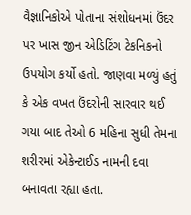વૈજ્ઞાનિકોએ પોતાના સંશોધનમાં ઉંદર પર ખાસ જીન એડિટિંગ ટેકનિકનો ઉપયોગ કર્યો હતો. જાણવા મળ્યું હતું કે એક વખત ઉંદરોની સારવાર થઈ ગયા બાદ તેઓ 6 મહિના સુધી તેમના શરીરમાં એકેન્ટાઈડ નામની દવા બનાવતા રહ્યા હતા.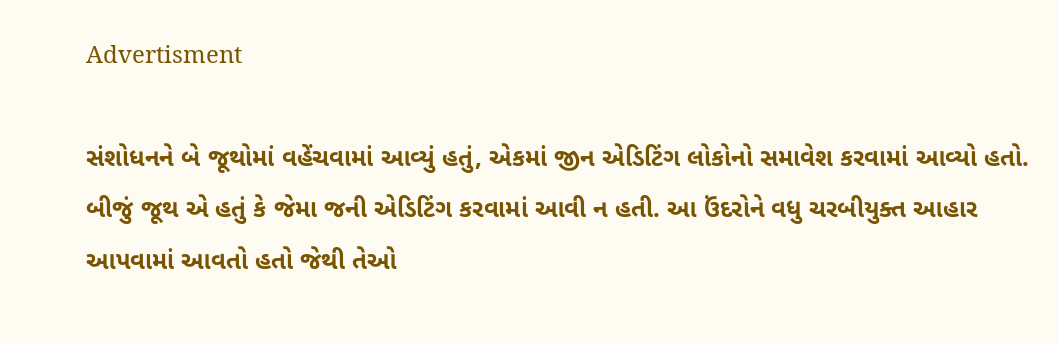Advertisment

સંશોધનને બે જૂથોમાં વહેંચવામાં આવ્યું હતું, એકમાં જીન એડિટિંગ લોકોનો સમાવેશ કરવામાં આવ્યો હતો. બીજું જૂથ એ હતું કે જેમા જની એડિટિંગ કરવામાં આવી ન હતી. આ ઉંદરોને વધુ ચરબીયુક્ત આહાર આપવામાં આવતો હતો જેથી તેઓ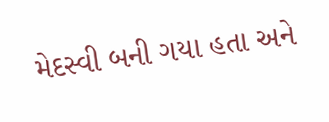મેદસ્વી બની ગયા હતા અને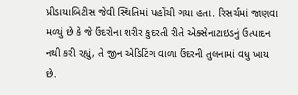પ્રીડાયાબિટીસ જેવી સ્થિતિમાં પહોંચી ગયા હતા. રિસર્ચમાં જાણવા મળ્યું છે કે જે ઉંદરોના શરીર કુદરતી રીતે એક્સેનાટાઇડનું ઉત્પાદન નથી કરી રહ્યું, તે જીન એડિટિંગ વાળા ઉંદરની તુલનામાં વધુ ખાય છે.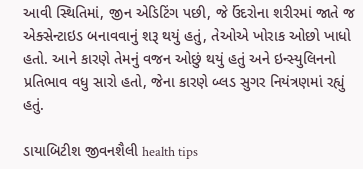આવી સ્થિતિમાં, જીન એડિટિંગ પછી, જે ઉંદરોના શરીરમાં જાતે જ એક્સેન્ટાઇડ બનાવવાનું શરૂ થયું હતું, તેઓએ ખોરાક ઓછો ખાધો હતો. આને કારણે તેમનું વજન ઓછું થયું હતું અને ઇન્સ્યુલિનનો પ્રતિભાવ વધુ સારો હતો, જેના કારણે બ્લડ સુગર નિયંત્રણમાં રહ્યું હતું.

ડાયાબિટીશ જીવનશૈલી health tips